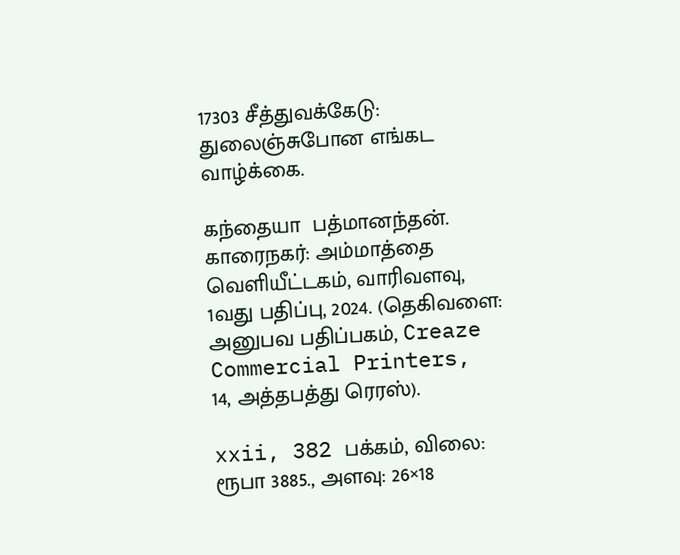17303 சீத்துவக்கேடு: துலைஞ்சுபோன எங்கட வாழ்க்கை.

கந்தையா  பத்மானந்தன். காரைநகர்: அம்மாத்தை வெளியீட்டகம், வாரிவளவு, 1வது பதிப்பு, 2024. (தெகிவளை: அனுபவ பதிப்பகம், Creaze Commercial Printers, 14, அத்தபத்து ரெரஸ்).

xxii, 382 பக்கம், விலை: ரூபா 3885., அளவு: 26×18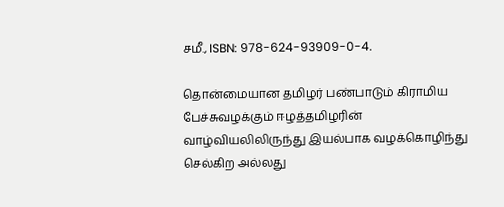சமீ., ISBN: 978-624-93909-0-4.

தொன்மையான தமிழர் பண்பாடும் கிராமிய பேச்சுவழக்கும் ஈழத்தமிழரின் வாழ்வியலிலிருந்து இயல்பாக வழக்கொழிந்து செல்கிற அல்லது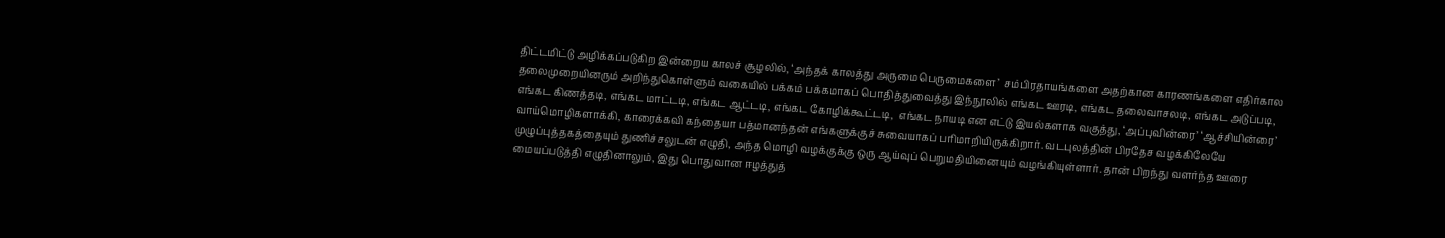திட்டமிட்டு அழிக்கப்படுகிற இன்றைய காலச் சூழலில், ‘அந்தக் காலத்து அருமை பெருமைகளை’  சம்பிரதாயங்களை அதற்கான காரணங்களை எதிர்கால தலைமுறையினரும் அறிந்துகொள்ளும் வகையில் பக்கம் பக்கமாகப் பொதித்துவைத்து இந்நூலில் எங்கட ஊரடி, எங்கட தலைவாசலடி, எங்கட அடுப்படி, எங்கட கிணத்தடி, எங்கட மாட்டடி, எங்கட ஆட்டடி, எங்கட கோழிக்கூட்டடி,  எங்கட நாயடி என எட்டு இயல்களாக வகுத்து, ‘அப்புவின்ரை’ ‘ஆச்சியின்ரை’ வாய்மொழிகளாக்கி, காரைக்கவி கந்தையா பத்மானந்தன் எங்களுக்குச் சுவையாகப் பரிமாறியிருக்கிறார். வடபுலத்தின் பிரதேச வழக்கிலேயே முழுப்புத்தகத்தையும் துணிச்சலுடன் எழுதி, அந்த மொழி வழக்குக்கு ஒரு ஆய்வுப் பெறுமதியினையும் வழங்கியுள்ளார். தான் பிறந்து வளர்ந்த ஊரை மையப்படுத்தி எழுதினாலும், இது பொதுவான ஈழத்துத்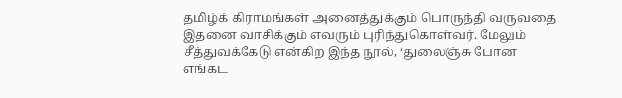தமிழ்க் கிராமங்கள் அனைத்துக்கும் பொருந்தி வருவதை இதனை வாசிக்கும் எவரும் புரிந்துகொள்வர். மேலும் சீத்துவக்கேடு என்கிற இந்த நூல், ‘துலைஞ்சு போன எங்கட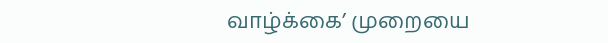வாழ்க்கை’ முறையை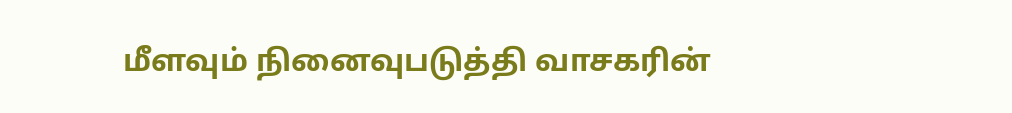மீளவும் நினைவுபடுத்தி வாசகரின்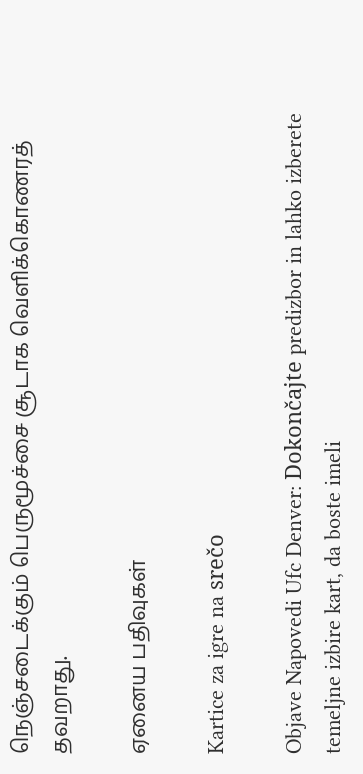நெஞ்சடைக்கும் பெருமூச்சை சூடாக வெளிக்கொணரத் தவறாது.

ஏனைய பதிவுகள்

Kartice za igre na srečo

Objave Napovedi Ufc Denver: Dokončajte predizbor in lahko izberete temeljne izbire kart, da boste imeli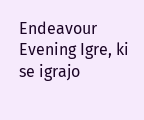Endeavour Evening Igre, ki se igrajo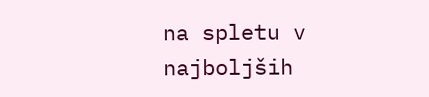na spletu v najboljših